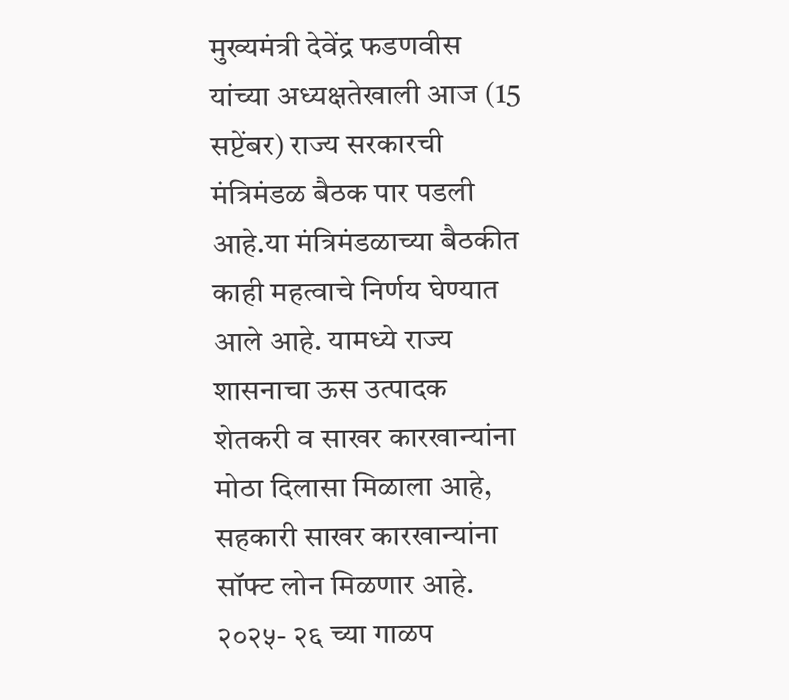मुख्यमंत्री देवेंद्र फडणवीस यांच्या अध्यक्षतेखाली आज (15 सप्टेंबर) राज्य सरकारची मंत्रिमंडळ बैठक पार पडली आहे.या मंत्रिमंडळाच्या बैठकीत काही महत्वाचे निर्णय घेण्यात आले आहे. यामध्ये राज्य शासनाचा ऊस उत्पादक शेतकरी व साखर कारखान्यांना मोठा दिलासा मिळाला आहे, सहकारी साखर कारखान्यांना सॉफ्ट लोन मिळणार आहे. २०२५- २६ च्या गाळप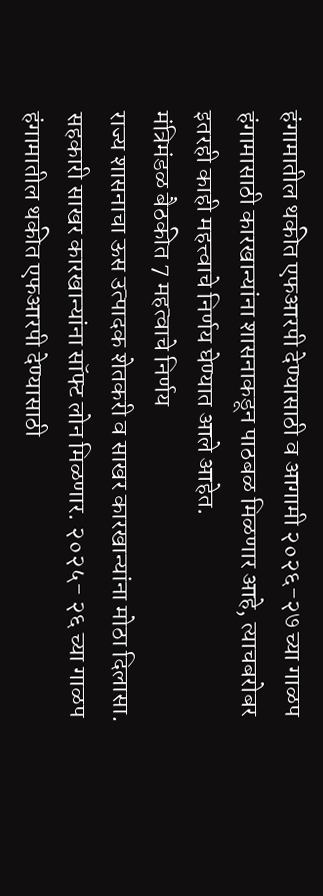हंगामातील थकीत एफआरपी देण्यासाठी व आगामी २०२६-२७ च्या गाळप हंगामासाठी कारखान्यांना शासनाकडून पाठबळ मिळणार आहे, त्याचबरोबर इतरही काही महत्त्वाचे निर्णय घेण्यात आले आहेत.
मंत्रिमंडळ बैठकीत 7 महत्वाचे निर्णय
राज्य शासनाचा ऊस उत्पादक शेतकरी व साखर कारखान्यांना मोठा दिलासा. सहकारी साखर कारखान्यांना सॉफ्ट लोन मिळणार. २०२५- २६ च्या गाळप हंगामातील थकीत एफआरपी देण्यासाठी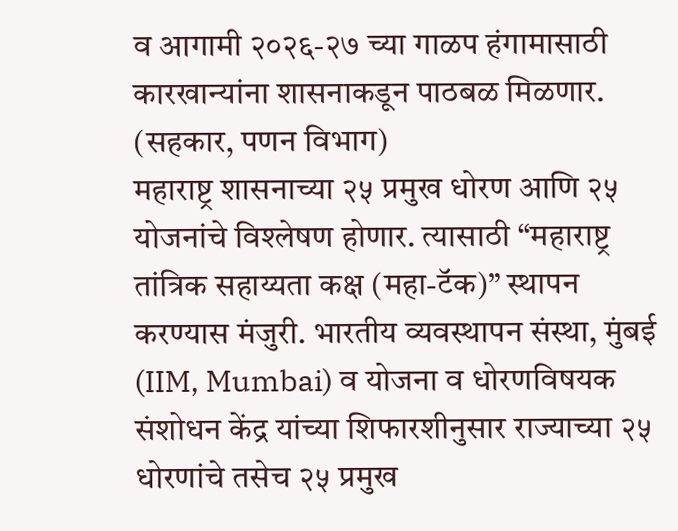व आगामी २०२६-२७ च्या गाळप हंगामासाठी कारखान्यांना शासनाकडून पाठबळ मिळणार. (सहकार, पणन विभाग)
महाराष्ट्र शासनाच्या २५ प्रमुख धोरण आणि २५ योजनांचे विश्लेषण होणार. त्यासाठी “महाराष्ट्र तांत्रिक सहाय्यता कक्ष (महा-टॅक)” स्थापन करण्यास मंजुरी. भारतीय व्यवस्थापन संस्था, मुंबई (IIM, Mumbai) व योजना व धोरणविषयक संशोधन केंद्र यांच्या शिफारशीनुसार राज्याच्या २५ धोरणांचे तसेच २५ प्रमुख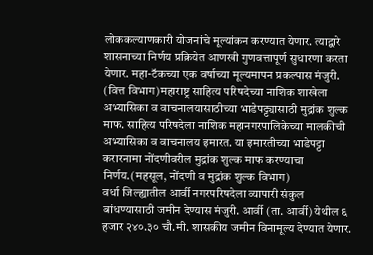लोककल्याणकारी योजनांचे मूल्यांकन करण्यात येणार. त्याद्वारे शासनाच्या निर्णय प्रक्रियेत आणखी गुणवत्तापूर्ण सुधारणा करता येणार. महा-टॅकच्या एक वर्षाच्या मूल्यमापन प्रकल्पास मंजुरी. (वित्त विभाग)महाराष्ट्र साहित्य परिषदेच्या नाशिक शाखेला अभ्यासिका व वाचनालयासाठीच्या भाडेपट्ट्यासाठी मुद्रांक शुल्क माफ. साहित्य परिषदेला नाशिक महानगरपालिकेच्या मालकीची अभ्यासिका व वाचनालय इमारत. या इमारतीच्या भाडेपट्टा करारनामा नोंदणीवरील मुद्रांक शुल्क माफ करण्याचा निर्णय.(महसूल, नोंदणी व मुद्रांक शुल्क विभाग)
वर्धा जिल्ह्यातील आर्वी नगरपरिषदेला व्यापारी संकुल बांधण्यासाठी जमीन देण्यास मंजुरी. आर्वी (ता. आर्वी) येथील ६ हजार २४०.३० चौ.मी. शासकीय जमीन विनामूल्य देण्यात येणार.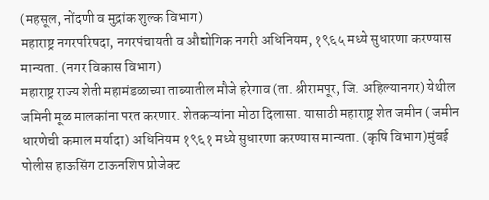(महसूल, नोंदणी व मुद्रांक शुल्क विभाग)
महाराष्ट्र नगरपरिषदा, नगरपंचायती व औद्योगिक नगरी अधिनियम, १९६५ मध्ये सुधारणा करण्यास मान्यता. (नगर विकास विभाग)
महाराष्ट्र राज्य शेती महामंडळाच्या ताब्यातील मौजे हरेगाव (ता. श्रीरामपूर, जि. अहिल्यानगर) येथील जमिनी मूळ मालकांना परत करणार. शेतकऱ्यांना मोठा दिलासा. यासाठी महाराष्ट्र शेत जमीन ( जमीन धारणेची कमाल मर्यादा) अधिनियम १९६१ मध्ये सुधारणा करण्यास मान्यता. (कृषि विभाग)मुंबई पोलीस हाऊसिंग टाऊनशिप प्रोजेक्ट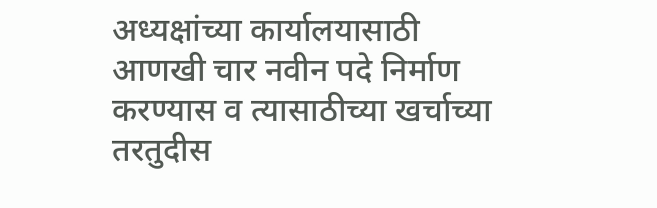अध्यक्षांच्या कार्यालयासाठी आणखी चार नवीन पदे निर्माण करण्यास व त्यासाठीच्या खर्चाच्या तरतुदीस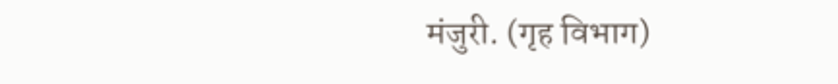मंजुरी. (गृह विभाग)